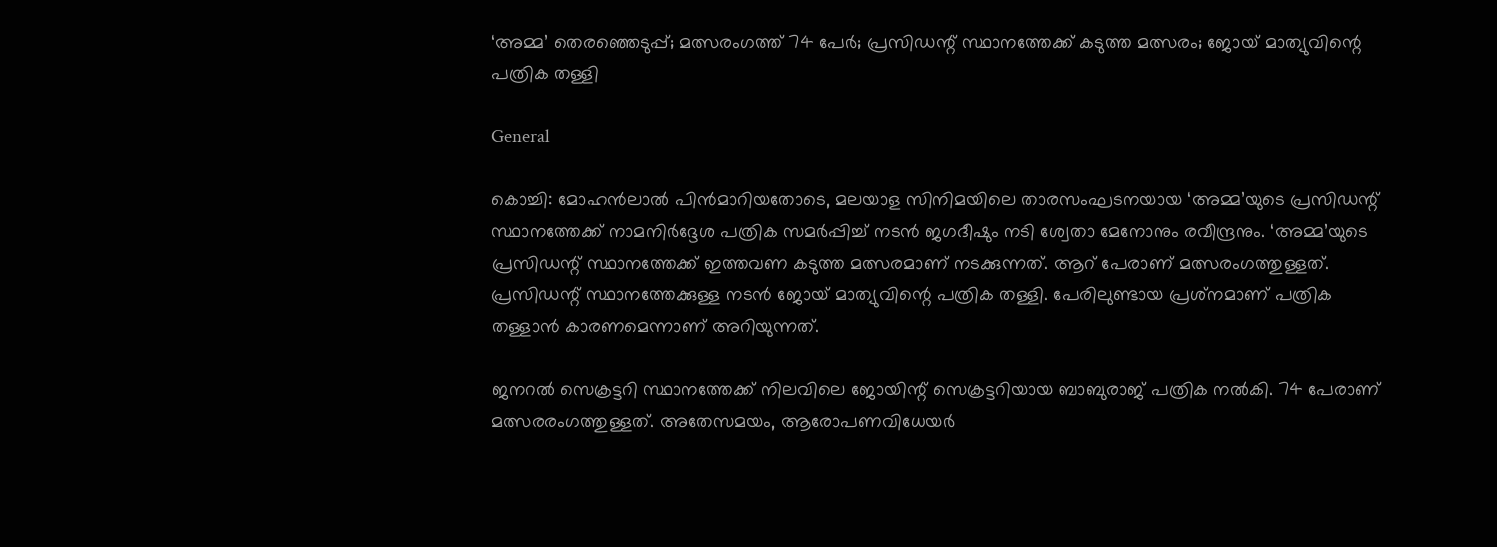‘അമ്മ’ തെരഞ്ഞെടുപ്പ്; മത്സരംഗത്ത് 74 പേര്‍; പ്രസിഡന്റ് സ്ഥാനത്തേക്ക് കടുത്ത മത്സരം; ജോയ് മാത്യുവിന്റെ പത്രിക തള്ളി

General

കൊച്ചി: മോഹന്‍ലാല്‍ പിന്‍മാറിയതോടെ, മലയാള സിനിമയിലെ താരസംഘടനയായ ‘അമ്മ’യുടെ പ്രസിഡന്റ് സ്ഥാനത്തേക്ക് നാമനിര്‍ദ്ദേശ പത്രിക സമര്‍പ്പിച്ച് നടന്‍ ജഗദീഷും നടി ശ്വേതാ മേനോനും രവീന്ദ്രനും. ‘അമ്മ’യുടെ പ്രസിഡന്റ് സ്ഥാനത്തേക്ക് ഇത്തവണ കടുത്ത മത്സരമാണ് നടക്കുന്നത്. ആറ് പേരാണ് മത്സരംഗത്തുള്ളത്. പ്രസിഡന്റ് സ്ഥാനത്തേക്കുള്ള നടന്‍ ജോയ് മാത്യുവിന്റെ പത്രിക തള്ളി. പേരിലുണ്ടായ പ്രശ്‌നമാണ് പത്രിക തള്ളാന്‍ കാരണമെന്നാണ് അറിയുന്നത്.

ജനറല്‍ സെക്രട്ടറി സ്ഥാനത്തേക്ക് നിലവിലെ ജോയിന്റ് സെക്രട്ടറിയായ ബാബുരാജ് പത്രിക നല്‍കി. 74 പേരാണ് മത്സരരംഗത്തുള്ളത്. അതേസമയം, ആരോപണവിധേയര്‍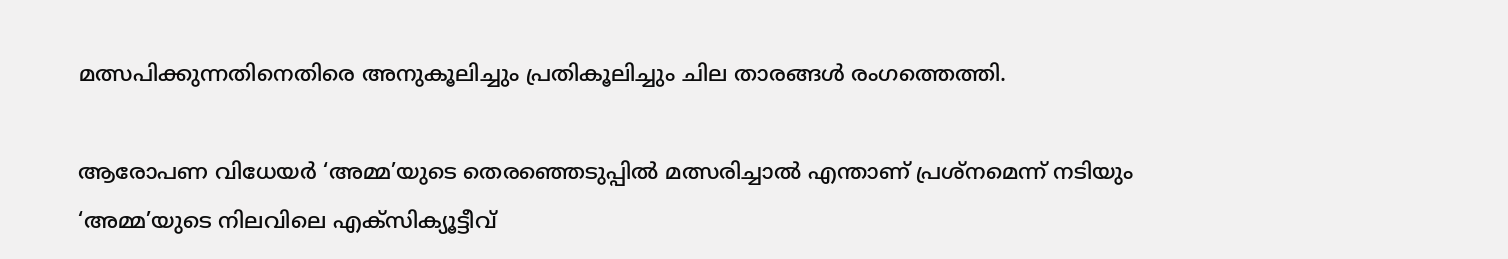മത്സപിക്കുന്നതിനെതിരെ അനുകൂലിച്ചും പ്രതികൂലിച്ചും ചില താരങ്ങള്‍ രംഗത്തെത്തി.

ആരോപണ വിധേയര്‍ ‘അമ്മ’യുടെ തെരഞ്ഞെടുപ്പില്‍ മത്സരിച്ചാല്‍ എന്താണ് പ്രശ്‌നമെന്ന് നടിയും ‘അമ്മ’യുടെ നിലവിലെ എക്‌സിക്യൂട്ടീവ്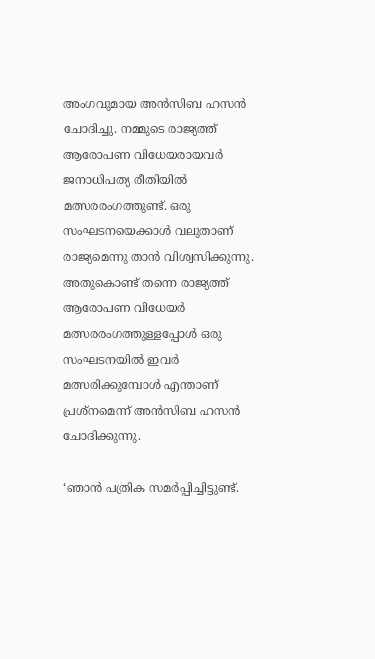അംഗവുമായ അന്‍സിബ ഹസന്‍ ചോദിച്ചു. നമ്മുടെ രാജ്യത്ത് ആരോപണ വിധേയരായവര്‍ ജനാധിപത്യ രീതിയില്‍ മത്സരരംഗത്തുണ്ട്. ഒരു സംഘടനയെക്കാള്‍ വലുതാണ് രാജ്യമെന്നു താന്‍ വിശ്വസിക്കുന്നു. അതുകൊണ്ട് തന്നെ രാജ്യത്ത് ആരോപണ വിധേയര്‍ മത്സരരംഗത്തുള്ളപ്പോള്‍ ഒരു സംഘടനയില്‍ ഇവര്‍ മത്സരിക്കുമ്പോള്‍ എന്താണ് പ്രശ്‌നമെന്ന് അന്‍സിബ ഹസന്‍ ചോദിക്കുന്നു.

‘ഞാന്‍ പത്രിക സമര്‍പ്പിച്ചിട്ടുണ്ട്.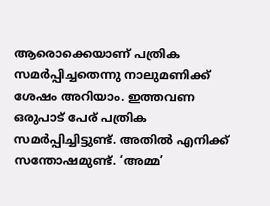ആരൊക്കെയാണ് പത്രിക സമര്‍പ്പിച്ചതെന്നു നാലുമണിക്ക് ശേഷം അറിയാം. ഇത്തവണ ഒരുപാട് പേര് പത്രിക സമര്‍പ്പിച്ചിട്ടുണ്ട്. അതില്‍ എനിക്ക് സന്തോഷമുണ്ട്. ‘അമ്മ’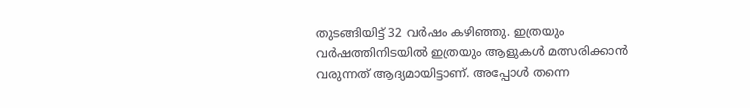തുടങ്ങിയിട്ട് 32 വര്‍ഷം കഴിഞ്ഞു. ഇത്രയും വര്‍ഷത്തിനിടയില്‍ ഇത്രയും ആളുകള്‍ മത്സരിക്കാന്‍ വരുന്നത് ആദ്യമായിട്ടാണ്. അപ്പോള്‍ തന്നെ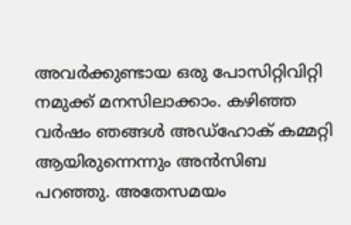അവര്‍ക്കുണ്ടായ ഒരു പോസിറ്റിവിറ്റി നമുക്ക് മനസിലാക്കാം. കഴിഞ്ഞ വര്‍ഷം ഞങ്ങള്‍ അഡ്ഹോക് കമ്മറ്റി ആയിരുന്നെന്നും അന്‍സിബ പറഞ്ഞു. അതേസമയം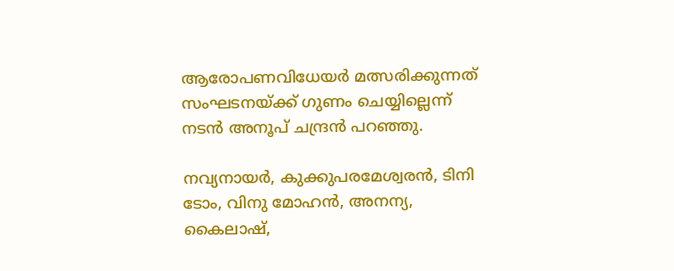ആരോപണവിധേയര്‍ മത്സരിക്കുന്നത് സംഘടനയ്ക്ക് ഗുണം ചെയ്യില്ലെന്ന് നടന്‍ അനൂപ് ചന്ദ്രന്‍ പറഞ്ഞു.

നവ്യനായര്‍, കുക്കുപരമേശ്വരന്‍, ടിനി ടോം, വിനു മോഹന്‍, അനന്യ, കൈലാഷ്,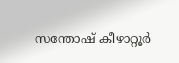സന്തോഷ് കീഴാറ്റൂര്‍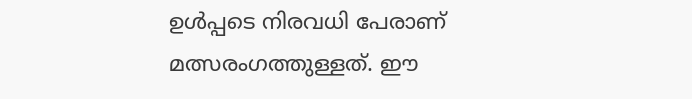ഉള്‍പ്പടെ നിരവധി പേരാണ് മത്സരംഗത്തുള്ളത്. ഈ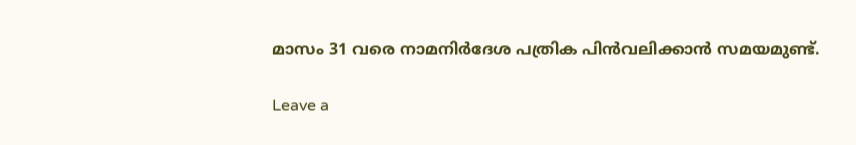മാസം 31 വരെ നാമനിര്‍ദേശ പത്രിക പിന്‍വലിക്കാന്‍ സമയമുണ്ട്.

Leave a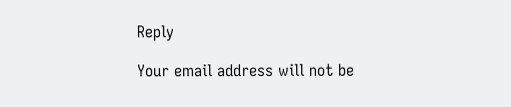Reply

Your email address will not be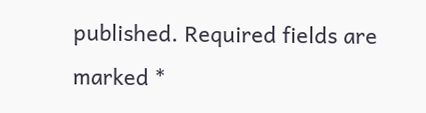published. Required fields are marked *